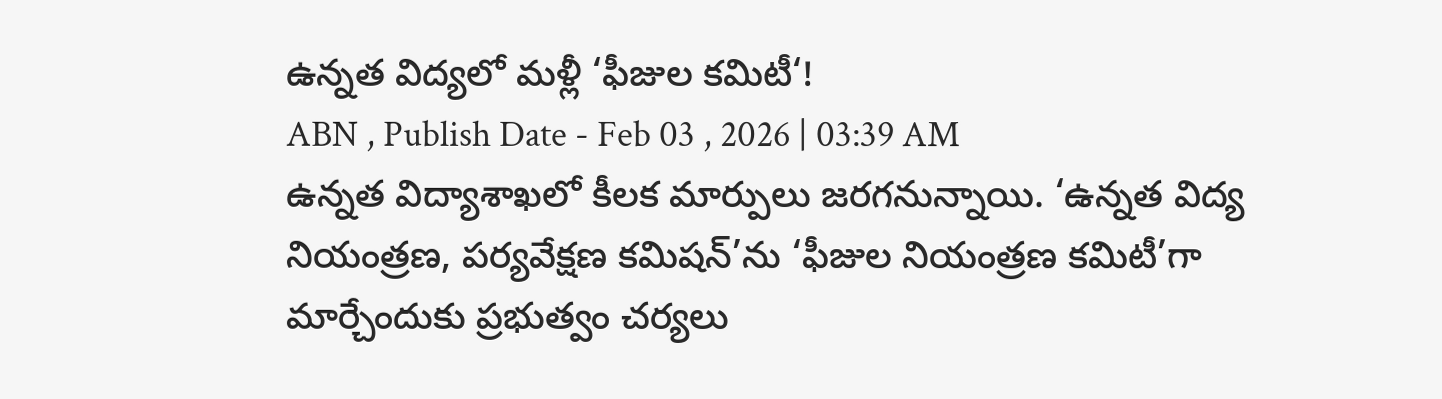ఉన్నత విద్యలో మళ్లీ ‘ఫీజుల కమిటీ‘!
ABN , Publish Date - Feb 03 , 2026 | 03:39 AM
ఉన్నత విద్యాశాఖలో కీలక మార్పులు జరగనున్నాయి. ‘ఉన్నత విద్య నియంత్రణ, పర్యవేక్షణ కమిషన్’ను ‘ఫీజుల నియంత్రణ కమిటీ’గా మార్చేందుకు ప్రభుత్వం చర్యలు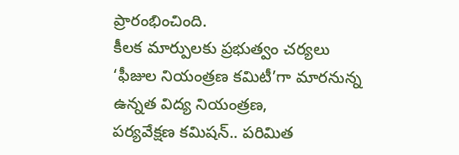ప్రారంభించింది.
కీలక మార్పులకు ప్రభుత్వం చర్యలు
‘ఫీజుల నియంత్రణ కమిటీ’గా మారనున్న ఉన్నత విద్య నియంత్రణ,
పర్యవేక్షణ కమిషన్.. పరిమిత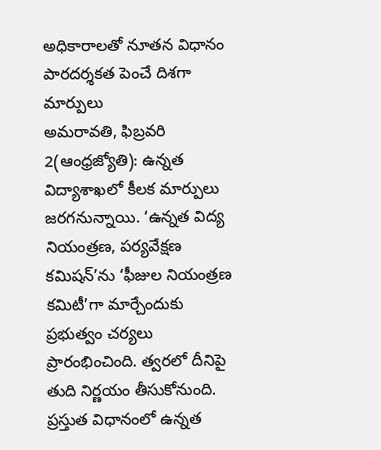అధికారాలతో నూతన విధానం
పారదర్శకత పెంచే దిశగా మార్పులు
అమరావతి, ఫిబ్రవరి 2(ఆంధ్రజ్యోతి): ఉన్నత విద్యాశాఖలో కీలక మార్పులు జరగనున్నాయి. ‘ఉన్నత విద్య నియంత్రణ, పర్యవేక్షణ కమిషన్’ను ‘ఫీజుల నియంత్రణ కమిటీ’గా మార్చేందుకు ప్రభుత్వం చర్యలు ప్రారంభించింది. త్వరలో దీనిపై తుది నిర్ణయం తీసుకోనుంది. ప్రస్తుత విధానంలో ఉన్నత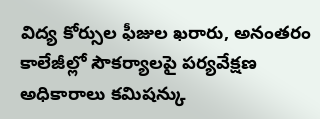విద్య కోర్సుల ఫీజుల ఖరారు, అనంతరం కాలేజీల్లో సౌకర్యాలపై పర్యవేక్షణ అధికారాలు కమిషన్కు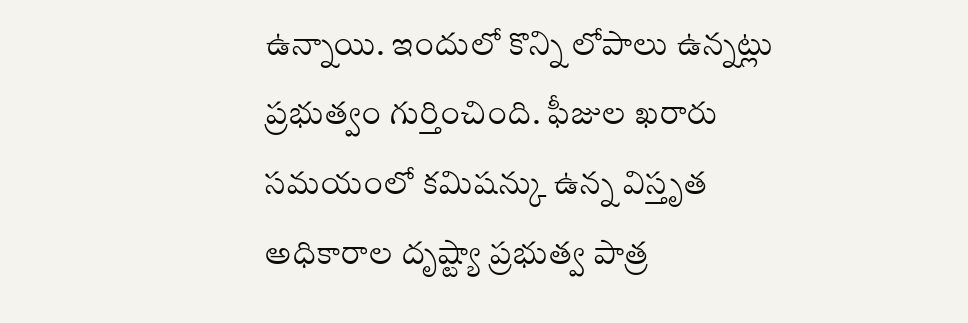ఉన్నాయి. ఇందులో కొన్ని లోపాలు ఉన్నట్లు ప్రభుత్వం గుర్తించింది. ఫీజుల ఖరారు సమయంలో కమిషన్కు ఉన్న విస్తృత అధికారాల దృష్ట్యా ప్రభుత్వ పాత్ర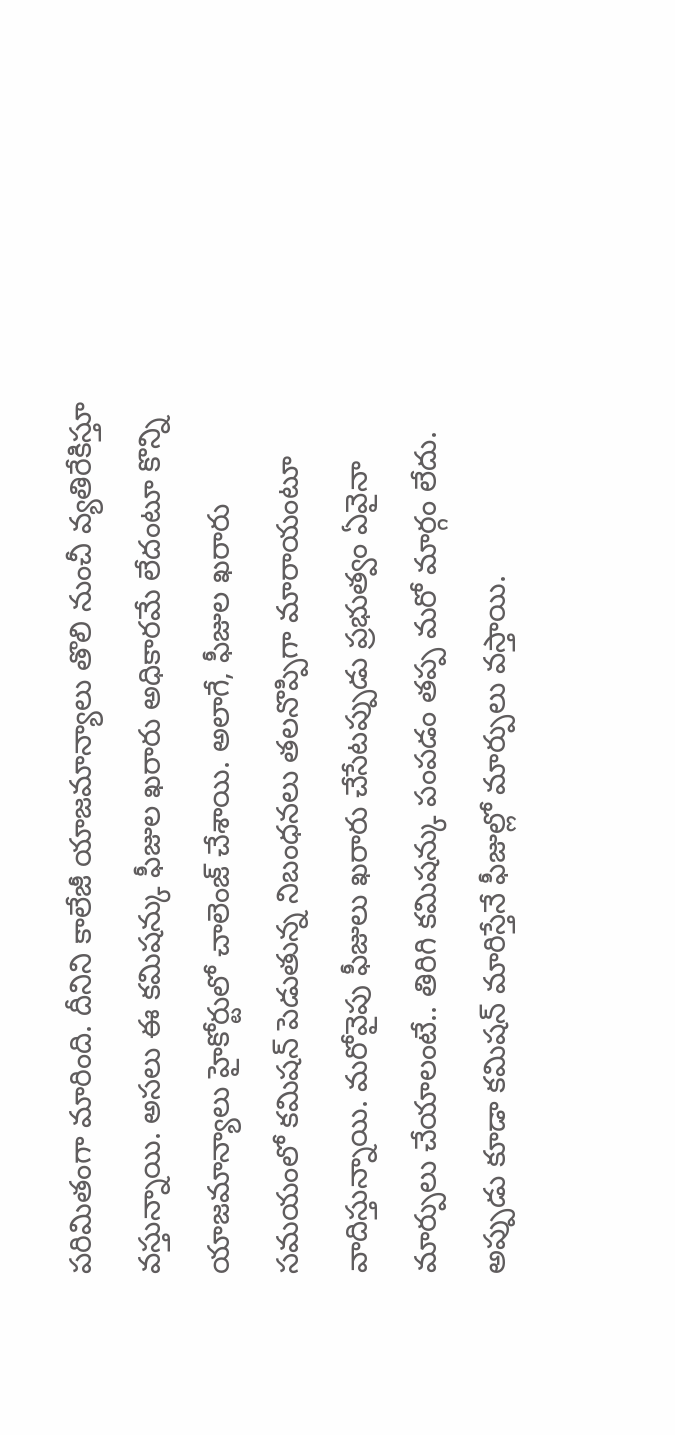పరిమితంగా మారింది. దీనిని కాలేజీ యాజమాన్యాలు తొలి నుంచీ వ్యతిరేకిస్తూ వస్తున్నాయి. అసలు ఈ కమిషన్కు ఫీజుల ఖరారు అధికారమే లేదంటూ కొన్ని యాజమాన్యాలు హైకోర్టులో చాలెంజ్ చేశాయి. అలాగే, ఫీజుల ఖరారు సమయంలో కమిషన్ పెడుతున్న నిబంధనలు తలనొప్పిగా మారాయంటూ వాదిస్తున్నాయి. మరోవైపు ఫీజులు ఖరారు చేసేటప్పుడు ప్రభుత్వం ఏవైనా మార్పులు చేయాలంటే.. తిరిగి కమిషన్కు పంపడం తప్ప మరో మార్గం లేదు. అప్పుడు కూడా కమిషన్ మారిస్తేనే ఫీజుల్లో మార్పులు వస్తాయి.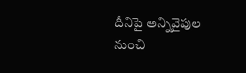దీనిపై అన్నివైపుల నుంచి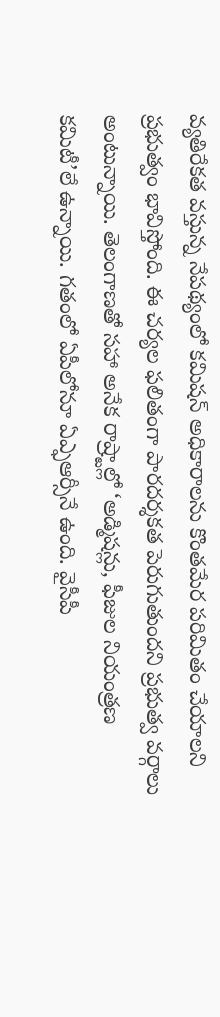వ్యతిరేకత వస్తున్న నేపథ్యంలో కమిషన్ అధికారాలను కొంతమేర పరిమితం చేయాలని ప్రభుత్వం భావిస్తోంది. ఈ చర్యల ఫలితంగా పారదర్శకత పెరుగుతుందని ప్రభుత్వ వర్గాలు అంటున్నాయి. తెలంగాణతో సహా అనేక రాష్ర్టాల్లో ‘అడ్మిషన్లు, ఫీజుల నియంత్రణ కమిటీ’లే ఉన్నాయి. గతంలో ఏపీలోనూ ఏఎ్ఫఆర్సీనే ఉంది. వైసీపీ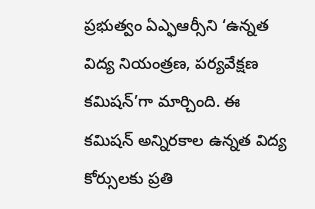ప్రభుత్వం ఏఎ్ఫఆర్సీని ‘ఉన్నత విద్య నియంత్రణ, పర్యవేక్షణ కమిషన్’గా మార్చింది. ఈ కమిషన్ అన్నిరకాల ఉన్నత విద్య కోర్సులకు ప్రతి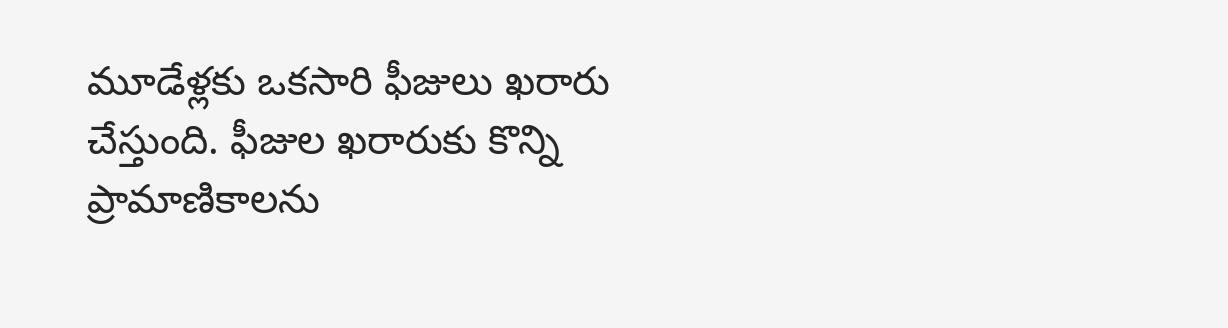మూడేళ్లకు ఒకసారి ఫీజులు ఖరారు చేస్తుంది. ఫీజుల ఖరారుకు కొన్ని ప్రామాణికాలను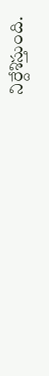నిర్దేశిస్తుంది.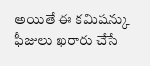అయితే ఈ కమిషన్కు ఫీజులు ఖరారు చేసే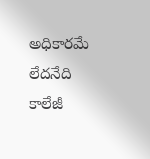అధికారమే లేదనేది కాలేజీ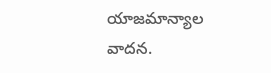యాజమాన్యాల వాదన.